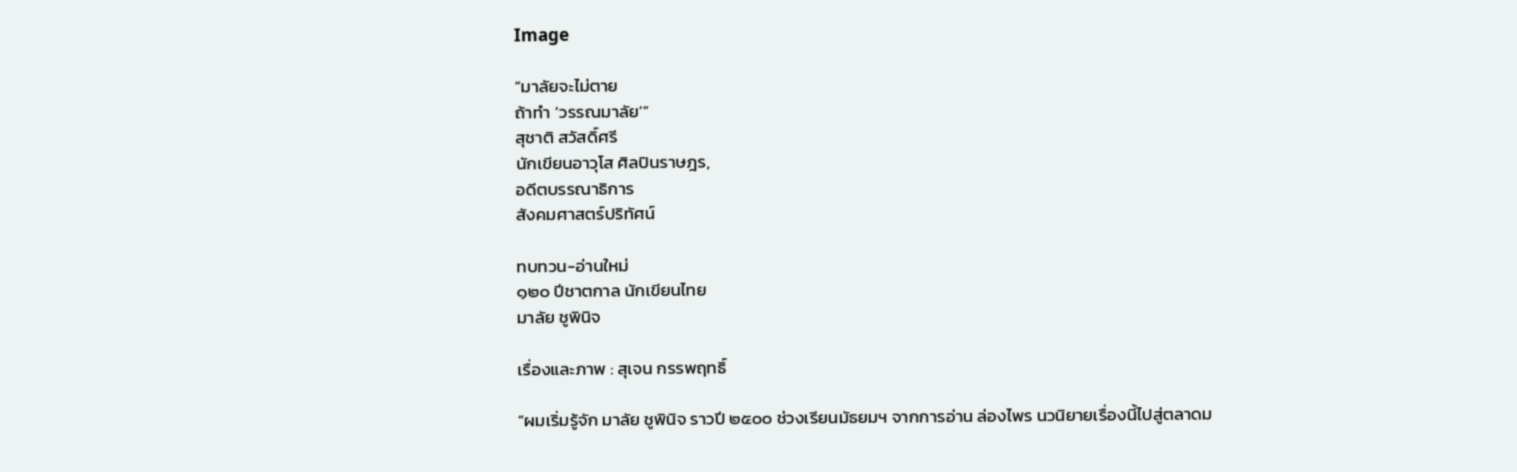Image

“มาลัยจะไม่ตาย
ถ้าทำ ‘วรรณมาลัย’”
สุชาติ สวัสดิ์ศรี
นักเขียนอาวุโส ศิลปินราษฎร,
อดีตบรรณาธิการ
สังคมศาสตร์ปริทัศน์

ทบทวน-อ่านใหม่
๑๒๐ ปีชาตกาล นักเขียนไทย
มาลัย ชูพินิจ

เรื่องและภาพ : สุเจน กรรพฤทธิ์

“ผมเริ่มรู้จัก มาลัย ชูพินิจ ราวปี ๒๕๐๐ ช่วงเรียนมัธยมฯ จากการอ่าน ล่องไพร นวนิยายเรื่องนี้ไปสู่ตลาดม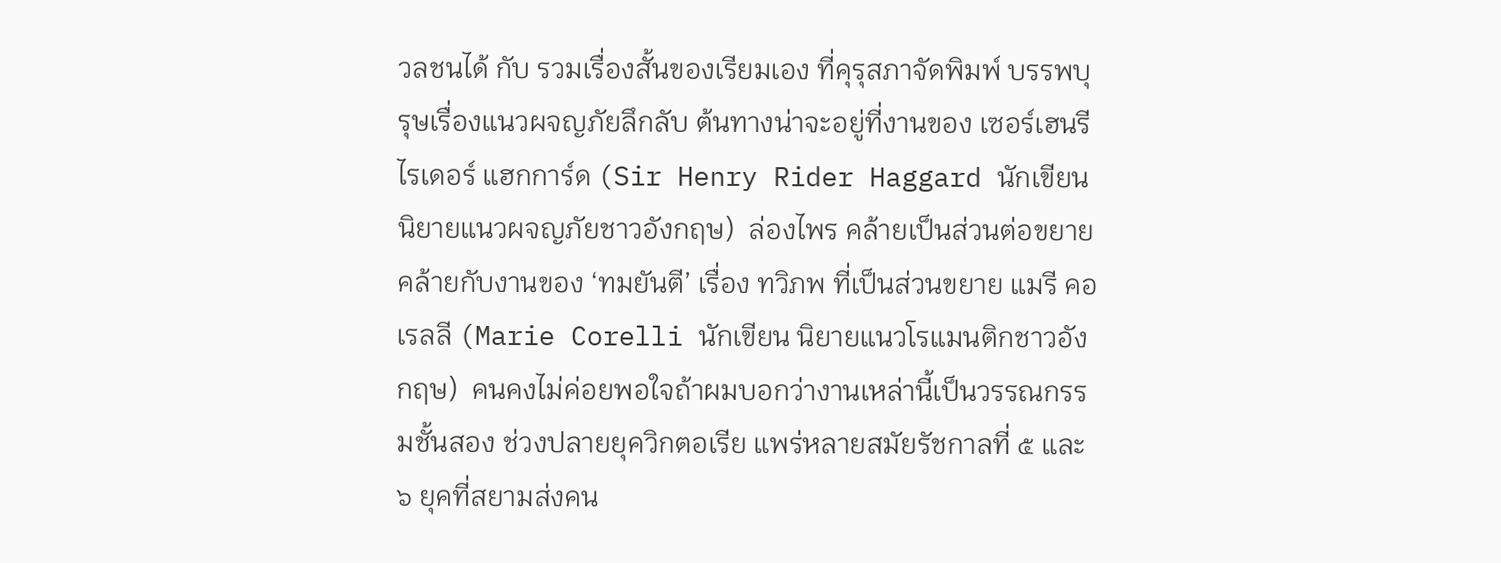วลชนได้ กับ รวมเรื่องสั้นของเรียมเอง ที่คุรุสภาจัดพิมพ์ บรรพบุรุษเรื่องแนวผจญภัยลึกลับ ต้นทางน่าจะอยู่ที่งานของ เซอร์เฮนรี ไรเดอร์ แฮกการ์ด (Sir Henry Rider Haggard นักเขียนนิยายแนวผจญภัยชาวอังกฤษ)  ล่องไพร คล้ายเป็นส่วนต่อขยาย คล้ายกับงานของ ‘ทมยันตี’ เรื่อง ทวิภพ ที่เป็นส่วนขยาย แมรี คอเรลลี (Marie Corelli นักเขียน นิยายแนวโรแมนติกชาวอังกฤษ)  คนคงไม่ค่อยพอใจถ้าผมบอกว่างานเหล่านี้เป็นวรรณกรรมชั้นสอง ช่วงปลายยุควิกตอเรีย แพร่หลายสมัยรัชกาลที่ ๕ และ ๖ ยุคที่สยามส่งคน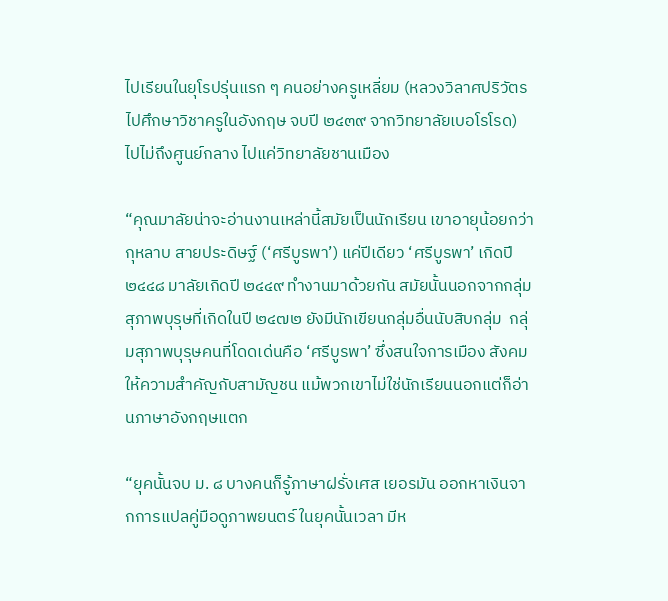ไปเรียนในยุโรปรุ่นแรก ๆ คนอย่างครูเหลี่ยม (หลวงวิลาศปริวัตร ไปศึกษาวิชาครูในอังกฤษ จบปี ๒๔๓๙ จากวิทยาลัยเบอโรโรด) ไปไม่ถึงศูนย์กลาง ไปแค่วิทยาลัยชานเมือง

“คุณมาลัยน่าจะอ่านงานเหล่านี้สมัยเป็นนักเรียน เขาอายุน้อยกว่า กุหลาบ สายประดิษฐ์ (‘ศรีบูรพา’) แค่ปีเดียว ‘ศรีบูรพา’ เกิดปี ๒๔๔๘ มาลัยเกิดปี ๒๔๔๙ ทำงานมาด้วยกัน สมัยนั้นนอกจากกลุ่มสุภาพบุรุษที่เกิดในปี ๒๔๗๒ ยังมีนักเขียนกลุ่มอื่นนับสิบกลุ่ม  กลุ่มสุภาพบุรุษคนที่โดดเด่นคือ ‘ศรีบูรพา’ ซึ่งสนใจการเมือง สังคม ให้ความสำคัญกับสามัญชน แม้พวกเขาไม่ใช่นักเรียนนอกแต่ก็อ่านภาษาอังกฤษแตก

“ยุคนั้นจบ ม. ๘ บางคนก็รู้ภาษาฝรั่งเศส เยอรมัน ออกหาเงินจากการแปลคู่มือดูภาพยนตร์ ในยุคนั้นเวลา มีห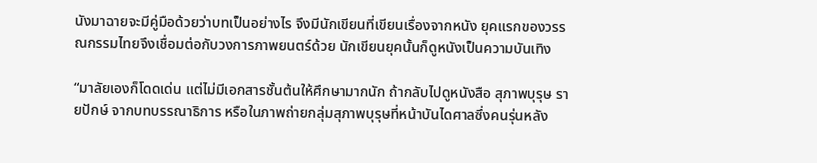นังมาฉายจะมีคู่มือด้วยว่าบทเป็นอย่างไร จึงมีนักเขียนที่เขียนเรื่องจากหนัง ยุคแรกของวรรณกรรมไทยจึงเชื่อมต่อกับวงการภาพยนตร์ด้วย นักเขียนยุคนั้นก็ดูหนังเป็นความบันเทิง

“มาลัยเองก็โดดเด่น แต่ไม่มีเอกสารชั้นต้นให้ศึกษามากนัก ถ้ากลับไปดูหนังสือ สุภาพบุรุษ รายปักษ์ จากบทบรรณาธิการ หรือในภาพถ่ายกลุ่มสุภาพบุรุษที่หน้าบันไดศาลซึ่งคนรุ่นหลัง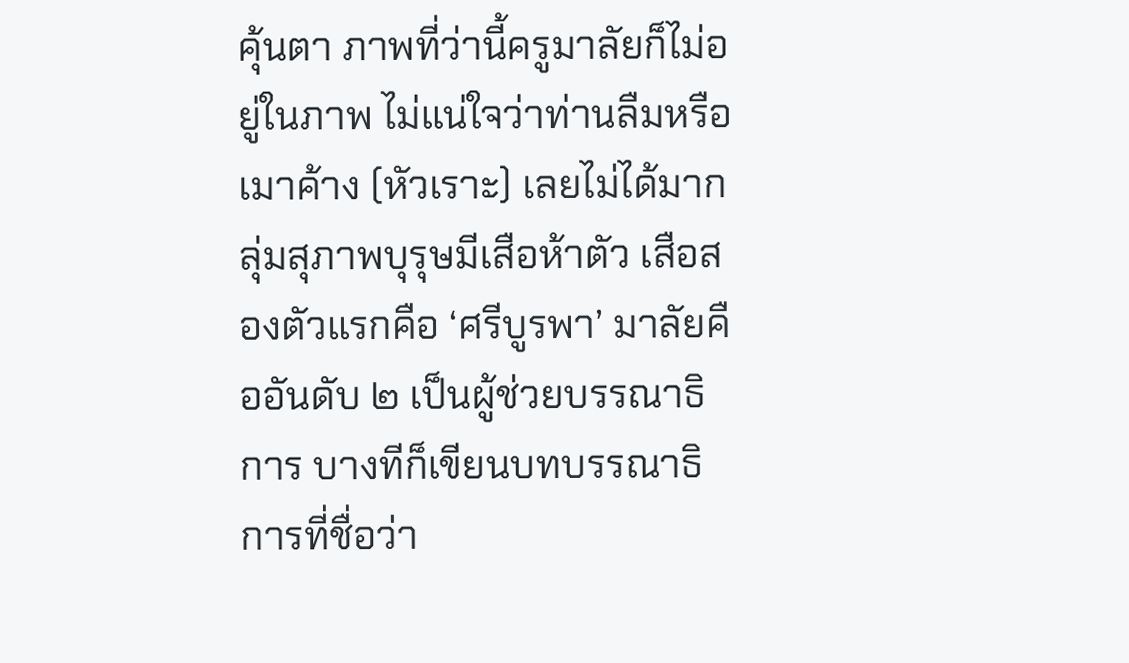คุ้นตา ภาพที่ว่านี้ครูมาลัยก็ไม่อยู่ในภาพ ไม่แน่ใจว่าท่านลืมหรือเมาค้าง (หัวเราะ) เลยไม่ได้มากลุ่มสุภาพบุรุษมีเสือห้าตัว เสือสองตัวแรกคือ ‘ศรีบูรพา’ มาลัยคืออันดับ ๒ เป็นผู้ช่วยบรรณาธิการ บางทีก็เขียนบทบรรณาธิการที่ชื่อว่า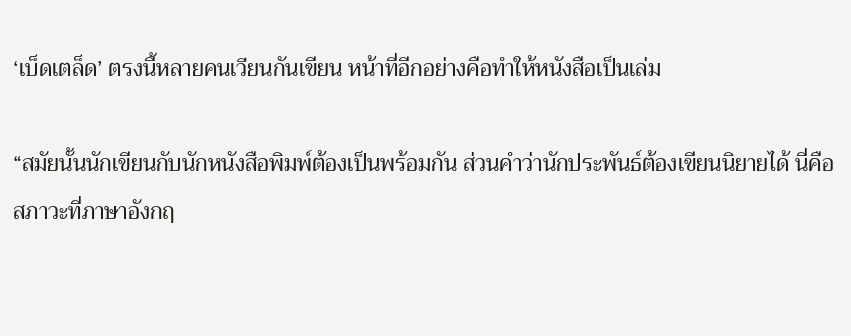‘เบ็ดเตล็ด’ ตรงนี้หลายคนเวียนกันเขียน หน้าที่อีกอย่างคือทำให้หนังสือเป็นเล่ม

“สมัยนั้นนักเขียนกับนักหนังสือพิมพ์ต้องเป็นพร้อมกัน ส่วนคำว่านักประพันธ์ต้องเขียนนิยายได้ นี่คือสภาวะที่ภาษาอังกฤ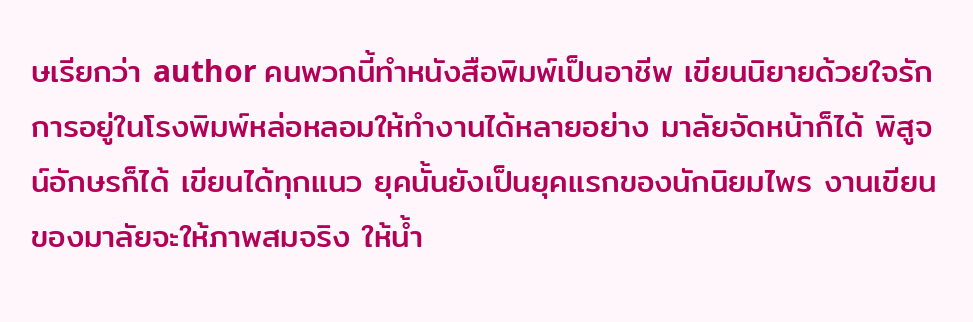ษเรียกว่า author คนพวกนี้ทำหนังสือพิมพ์เป็นอาชีพ เขียนนิยายด้วยใจรัก การอยู่ในโรงพิมพ์หล่อหลอมให้ทำงานได้หลายอย่าง มาลัยจัดหน้าก็ได้ พิสูจน์อักษรก็ได้ เขียนได้ทุกแนว ยุคนั้นยังเป็นยุคแรกของนักนิยมไพร งานเขียนของมาลัยจะให้ภาพสมจริง ให้น้ำ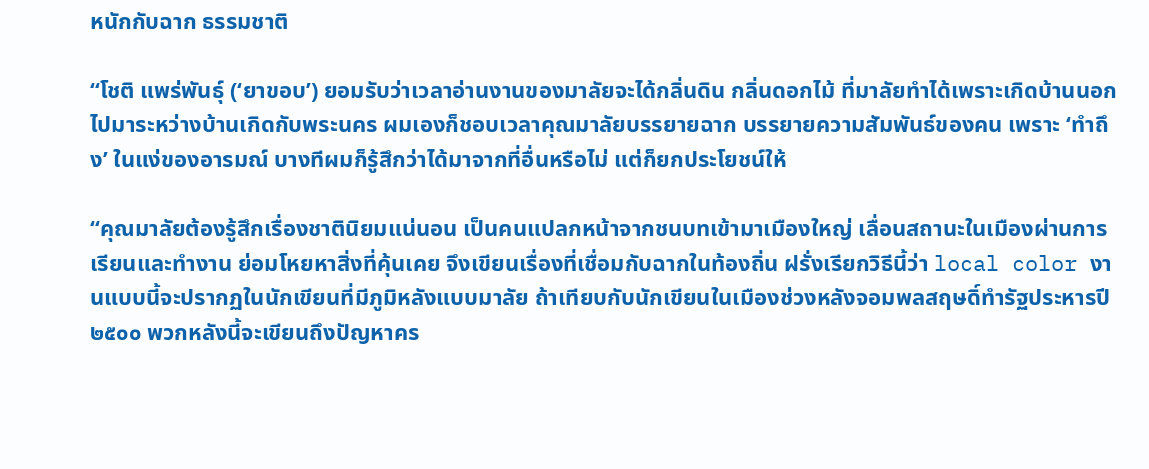หนักกับฉาก ธรรมชาติ

“โชติ แพร่พันธุ์ (‘ยาขอบ’) ยอมรับว่าเวลาอ่านงานของมาลัยจะได้กลิ่นดิน กลิ่นดอกไม้ ที่มาลัยทำได้เพราะเกิดบ้านนอก ไปมาระหว่างบ้านเกิดกับพระนคร ผมเองก็ชอบเวลาคุณมาลัยบรรยายฉาก บรรยายความสัมพันธ์ของคน เพราะ ‘ทำถึง’ ในแง่ของอารมณ์ บางทีผมก็รู้สึกว่าได้มาจากที่อื่นหรือไม่ แต่ก็ยกประโยชน์ให้

“คุณมาลัยต้องรู้สึกเรื่องชาตินิยมแน่นอน เป็นคนแปลกหน้าจากชนบทเข้ามาเมืองใหญ่ เลื่อนสถานะในเมืองผ่านการเรียนและทำงาน ย่อมโหยหาสิ่งที่คุ้นเคย จึงเขียนเรื่องที่เชื่อมกับฉากในท้องถิ่น ฝรั่งเรียกวิธีนี้ว่า local color งานแบบนี้จะปรากฏในนักเขียนที่มีภูมิหลังแบบมาลัย ถ้าเทียบกับนักเขียนในเมืองช่วงหลังจอมพลสฤษดิ์ทำรัฐประหารปี ๒๕๐๐ พวกหลังนี้จะเขียนถึงปัญหาคร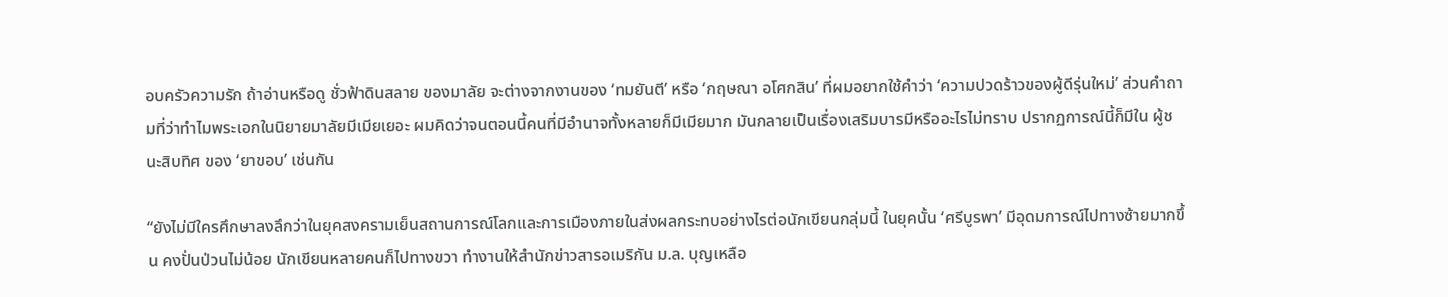อบครัวความรัก ถ้าอ่านหรือดู ชั่วฟ้าดินสลาย ของมาลัย จะต่างจากงานของ ‘ทมยันตี’ หรือ ‘กฤษณา อโศกสิน’ ที่ผมอยากใช้คำว่า ‘ความปวดร้าวของผู้ดีรุ่นใหม่’ ส่วนคำถามที่ว่าทำไมพระเอกในนิยายมาลัยมีเมียเยอะ ผมคิดว่าจนตอนนี้คนที่มีอำนาจทั้งหลายก็มีเมียมาก มันกลายเป็นเรื่องเสริมบารมีหรืออะไรไม่ทราบ ปรากฏการณ์นี้ก็มีใน ผู้ชนะสิบทิศ ของ ‘ยาขอบ’ เช่นกัน

“ยังไม่มีใครศึกษาลงลึกว่าในยุคสงครามเย็นสถานการณ์โลกและการเมืองภายในส่งผลกระทบอย่างไรต่อนักเขียนกลุ่มนี้ ในยุคนั้น ‘ศรีบูรพา’ มีอุดมการณ์ไปทางซ้ายมากขึ้น คงปั่นป่วนไม่น้อย นักเขียนหลายคนก็ไปทางขวา ทำงานให้สำนักข่าวสารอเมริกัน ม.ล. บุญเหลือ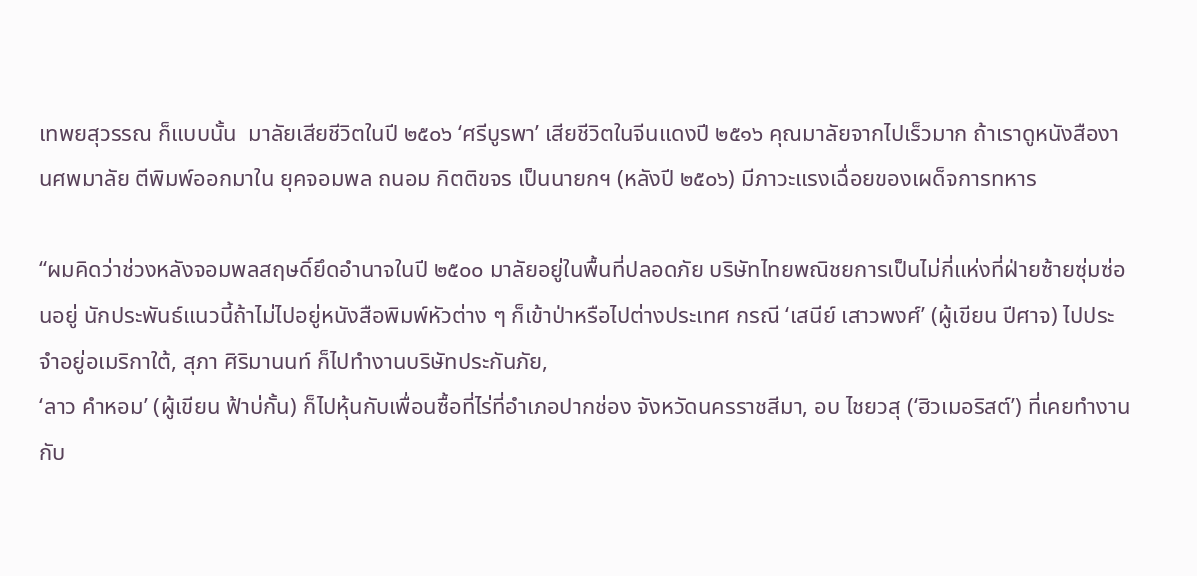เทพยสุวรรณ ก็แบบนั้น  มาลัยเสียชีวิตในปี ๒๕๐๖ ‘ศรีบูรพา’ เสียชีวิตในจีนแดงปี ๒๕๑๖ คุณมาลัยจากไปเร็วมาก ถ้าเราดูหนังสืองานศพมาลัย ตีพิมพ์ออกมาใน ยุคจอมพล ถนอม กิตติขจร เป็นนายกฯ (หลังปี ๒๕๐๖) มีภาวะแรงเฉื่อยของเผด็จการทหาร

“ผมคิดว่าช่วงหลังจอมพลสฤษดิ์ยึดอำนาจในปี ๒๕๐๐ มาลัยอยู่ในพื้นที่ปลอดภัย บริษัทไทยพณิชยการเป็นไม่กี่แห่งที่ฝ่ายซ้ายซุ่มซ่อนอยู่ นักประพันธ์แนวนี้ถ้าไม่ไปอยู่หนังสือพิมพ์หัวต่าง ๆ ก็เข้าป่าหรือไปต่างประเทศ กรณี ‘เสนีย์ เสาวพงศ์’ (ผู้เขียน ปีศาจ) ไปประจำอยู่อเมริกาใต้, สุภา ศิริมานนท์ ก็ไปทำงานบริษัทประกันภัย,
‘ลาว คำหอม’ (ผู้เขียน ฟ้าบ่กั้น) ก็ไปหุ้นกับเพื่อนซื้อที่ไร่ที่อำเภอปากช่อง จังหวัดนครราชสีมา, อบ ไชยวสุ (‘ฮิวเมอริสต์’) ที่เคยทำงานกับ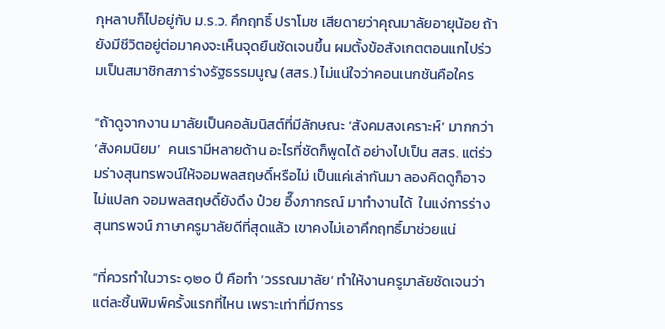กุหลาบก็ไปอยู่กับ ม.ร.ว. คึกฤทธิ์ ปราโมช เสียดายว่าคุณมาลัยอายุน้อย ถ้ายังมีชีวิตอยู่ต่อมาคงจะเห็นจุดยืนชัดเจนขึ้น ผมตั้งข้อสังเกตตอนแกไปร่วมเป็นสมาชิกสภาร่างรัฐธรรมนูญ (สสร.) ไม่แน่ใจว่าคอนเนกชันคือใคร

“ถ้าดูจากงาน มาลัยเป็นคอลัมนิสต์ที่มีลักษณะ ‘สังคมสงเคราะห์’ มากกว่า ‘สังคมนิยม’  คนเรามีหลายด้าน อะไรที่ชัดก็พูดได้ อย่างไปเป็น สสร. แต่ร่วมร่างสุนทรพจน์ให้จอมพลสฤษดิ์หรือไม่ เป็นแค่เล่ากันมา ลองคิดดูก็อาจไม่แปลก จอมพลสฤษดิ์ยังดึง ป๋วย อึ๊งภากรณ์ มาทำงานได้  ในแง่การร่างสุนทรพจน์ ภาษาครูมาลัยดีที่สุดแล้ว เขาคงไม่เอาคึกฤทธิ์มาช่วยแน่

“ที่ควรทำในวาระ ๑๒๐ ปี คือทำ ‘วรรณมาลัย’ ทำให้งานครูมาลัยชัดเจนว่าแต่ละชิ้นพิมพ์ครั้งแรกที่ไหน เพราะเท่าที่มีการร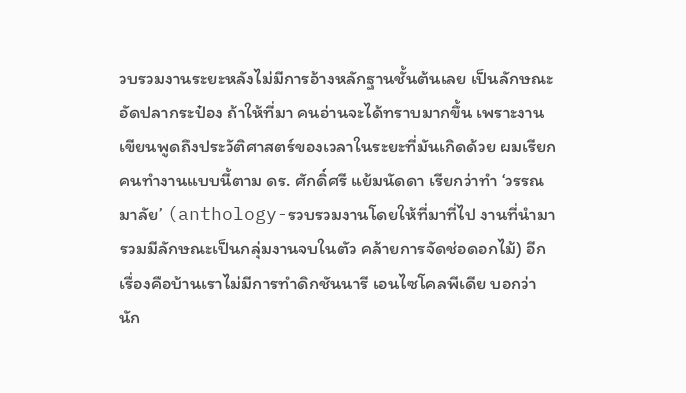วบรวมงานระยะหลังไม่มีการอ้างหลักฐานชั้นต้นเลย เป็นลักษณะอัดปลากระป๋อง ถ้าให้ที่มา คนอ่านจะได้ทราบมากขึ้น เพราะงานเขียนพูดถึงประวัติศาสตร์ของเวลาในระยะที่มันเกิดด้วย ผมเรียกคนทำงานแบบนี้ตาม ดร. ศักดิ์ศรี แย้มนัดดา เรียกว่าทำ ‘วรรณมาลัย’ (anthology-รวบรวมงานโดยให้ที่มาที่ไป งานที่นำมารวมมีลักษณะเป็นกลุ่มงานจบในตัว คล้ายการจัดช่อดอกไม้) อีกเรื่องคือบ้านเราไม่มีการทำดิกชันนารี เอนไซโคลพีเดีย บอกว่านัก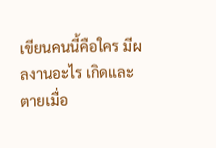เขียนคนนี้คือใคร มีผลงานอะไร เกิดและตายเมื่อ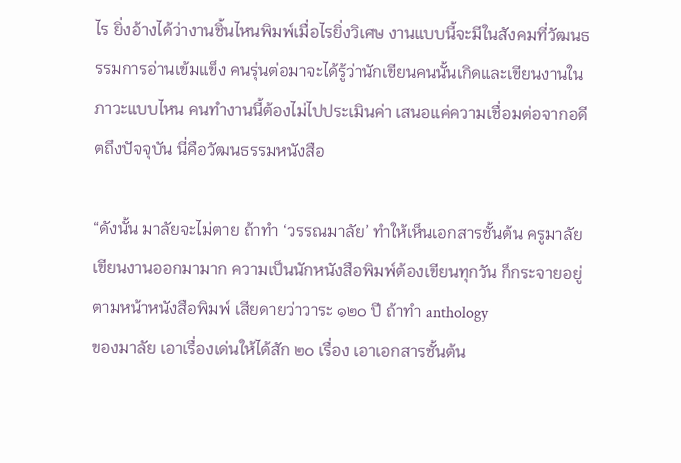ไร ยิ่งอ้างได้ว่างานชิ้นไหนพิมพ์เมื่อไรยิ่งวิเศษ งานแบบนี้จะมีในสังคมที่วัฒนธรรมการอ่านเข้มแข็ง คนรุ่นต่อมาจะได้รู้ว่านักเขียนคนนั้นเกิดและเขียนงานในภาวะแบบไหน คนทำงานนี้ต้องไม่ไปประเมินค่า เสนอแค่ความเชื่อมต่อจากอดีตถึงปัจจุบัน นี่คือวัฒนธรรมหนังสือ

“ดังนั้น มาลัยจะไม่ตาย ถ้าทำ ‘วรรณมาลัย’ ทำให้เห็นเอกสารชั้นต้น ครูมาลัยเขียนงานออกมามาก ความเป็นนักหนังสือพิมพ์ต้องเขียนทุกวัน ก็กระจายอยู่ตามหน้าหนังสือพิมพ์ เสียดายว่าวาระ ๑๒๐ ปี ถ้าทำ anthology
ของมาลัย เอาเรื่องเด่นให้ได้สัก ๒๐ เรื่อง เอาเอกสารชั้นต้น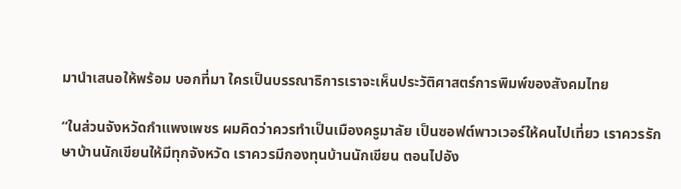มานำเสนอให้พร้อม บอกที่มา ใครเป็นบรรณาธิการเราจะเห็นประวัติศาสตร์การพิมพ์ของสังคมไทย

“ในส่วนจังหวัดกำแพงเพชร ผมคิดว่าควรทำเป็นเมืองครูมาลัย เป็นซอฟต์พาวเวอร์ให้คนไปเที่ยว เราควรรักษาบ้านนักเขียนให้มีทุกจังหวัด เราควรมีกองทุนบ้านนักเขียน ตอนไปอัง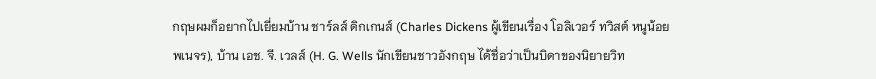กฤษผมก็อยากไปเยี่ยมบ้าน ชาร์ลส์ ดิกเกนส์ (Charles Dickens ผู้เขียนเรื่อง โอลิเวอร์ ทวิสต์ หนูน้อย
พเนจร), บ้าน เอช. จี. เวลส์ (H. G. Wells นักเขียนชาวอังกฤษ ได้ชื่อว่าเป็นบิดาของนิยายวิท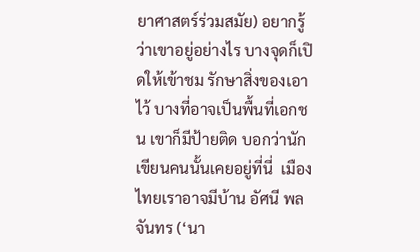ยาศาสตร์ร่วมสมัย) อยากรู้ว่าเขาอยู่อย่างไร บางจุดก็เปิดให้เข้าชม รักษาสิ่งของเอาไว้ บางที่อาจเป็นพื้นที่เอกชน เขาก็มีป้ายติด บอกว่านักเขียนคนนั้นเคยอยู่ที่นี่  เมืองไทยเราอาจมีบ้าน อัศนี พลจันทร (‘นา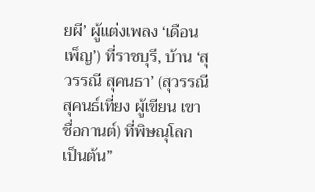ยผี’ ผู้แต่งเพลง ‘เดือนเพ็ญ’) ที่ราชบุรี, บ้าน ‘สุวรรณี สุคนธา’ (สุวรรณี สุคนธ์เที่ยง ผู้เขียน เขาชื่อกานต์) ที่พิษณุโลก เป็นต้น”